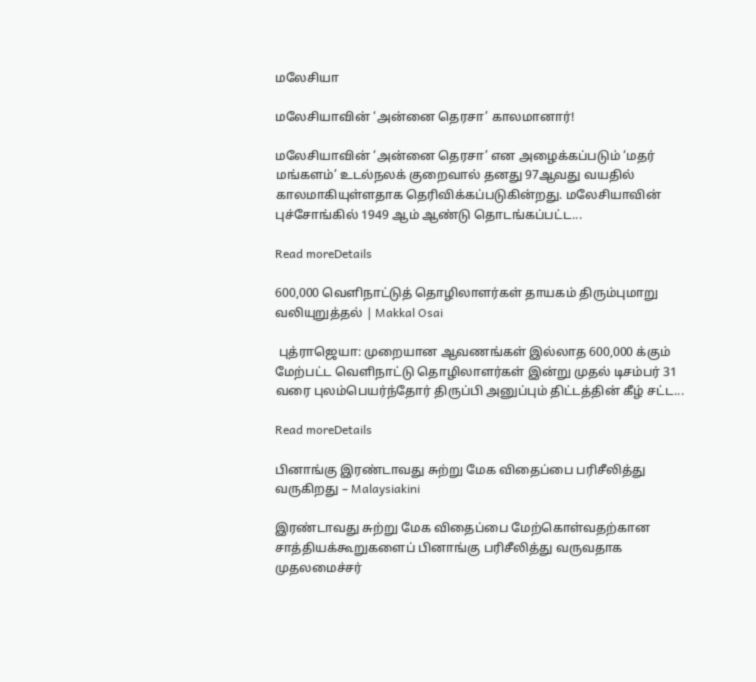மலேசியா

மலேசியாவின் ‘அன்னை தெரசா’ காலமானார்!

மலேசியாவின் ‘அன்னை தெரசா’ என அழைக்கப்படும் ‘மதர் மங்களம்’ உடல்நலக் குறைவால் தனது 97ஆவது வயதில் காலமாகியுள்ளதாக தெரிவிக்கப்படுகின்றது. மலேசியாவின் புச்சோங்கில் 1949 ஆம் ஆண்டு தொடங்கப்பட்ட...

Read moreDetails

600,000 வெளிநாட்டுத் தொழிலாளர்கள் தாயகம் திரும்புமாறு வலியுறுத்தல் | Makkal Osai

 புத்ராஜெயா: முறையான ஆவணங்கள் இல்லாத 600,000 க்கும் மேற்பட்ட வெளிநாட்டு தொழிலாளர்கள் இன்று முதல் டிசம்பர் 31 வரை புலம்பெயர்ந்தோர் திருப்பி அனுப்பும் திட்டத்தின் கீழ் சட்ட...

Read moreDetails

பினாங்கு இரண்டாவது சுற்று மேக விதைப்பை பரிசீலித்து வருகிறது – Malaysiakini

இரண்டாவது சுற்று மேக விதைப்பை மேற்கொள்வதற்கான சாத்தியக்கூறுகளைப் பினாங்கு பரிசீலித்து வருவதாக முதலமைச்சர்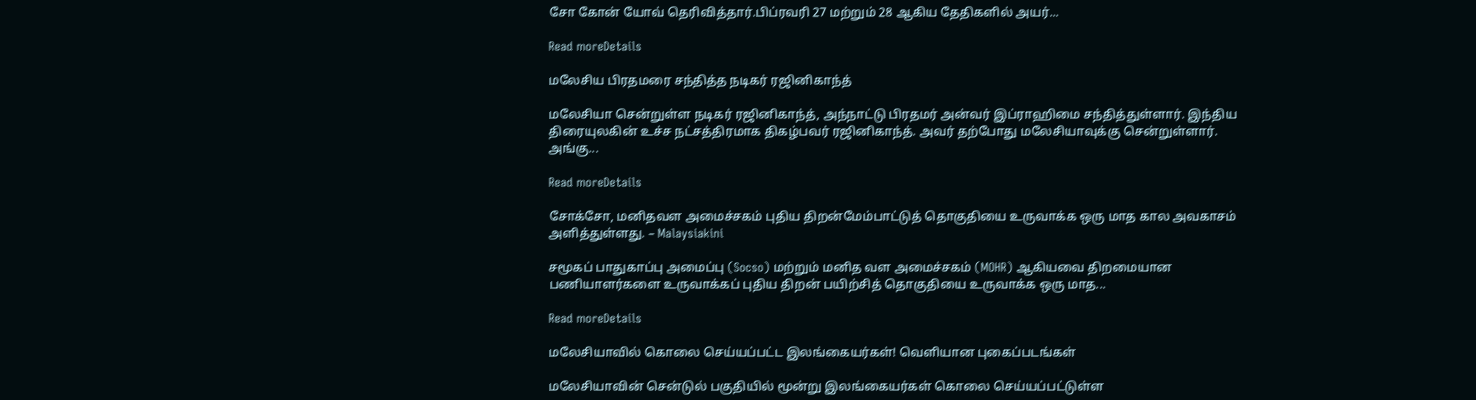சோ கோன் யோவ் தெரிவித்தார்.பிப்ரவரி 27 மற்றும் 28 ஆகிய தேதிகளில் அயர்...

Read moreDetails

மலேசிய பிரதமரை சந்தித்த நடிகர் ரஜினிகாந்த்

மலேசியா சென்றுள்ள நடிகர் ரஜினிகாந்த், அந்நாட்டு பிரதமர் அன்வர் இப்ராஹிமை சந்தித்துள்ளார். இந்திய திரையுலகின் உச்ச நட்சத்திரமாக திகழ்பவர் ரஜினிகாந்த். அவர் தற்போது மலேசியாவுக்கு சென்றுள்ளார். அங்கு...

Read moreDetails

சோக்சோ, மனிதவள அமைச்சகம் புதிய திறன்மேம்பாட்டுத் தொகுதியை உருவாக்க ஒரு மாத கால அவகாசம் அளித்துள்ளது. – Malaysiakini

சமூகப் பாதுகாப்பு அமைப்பு (Socso) மற்றும் மனித வள அமைச்சகம் (MOHR) ஆகியவை திறமையான பணியாளர்களை உருவாக்கப் புதிய திறன் பயிற்சித் தொகுதியை உருவாக்க ஒரு மாத...

Read moreDetails

மலேசியாவில் கொலை செய்யப்பட்ட இலங்கையர்கள்! வெளியான புகைப்படங்கள்

மலேசியாவின் சென்டுல் பகுதியில் மூன்று இலங்கையர்கள் கொலை செய்யப்பட்டுள்ள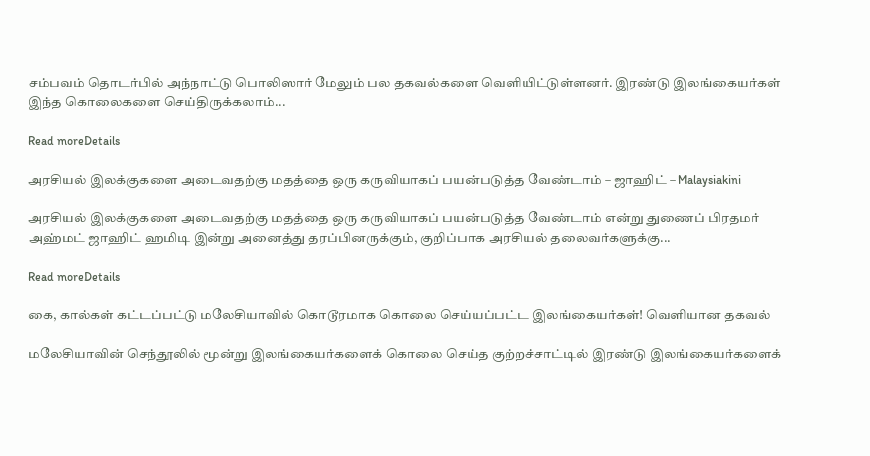சம்பவம் தொடர்பில் அந்நாட்டு பொலிஸார் மேலும் பல தகவல்களை வெளியிட்டுள்ளனர். இரண்டு இலங்கையர்கள் இந்த கொலைகளை செய்திருக்கலாம்...

Read moreDetails

அரசியல் இலக்குகளை அடைவதற்கு மதத்தை ஒரு கருவியாகப் பயன்படுத்த வேண்டாம் – ஜாஹிட் – Malaysiakini

அரசியல் இலக்குகளை அடைவதற்கு மதத்தை ஒரு கருவியாகப் பயன்படுத்த வேண்டாம் என்று துணைப் பிரதமர் அஹ்மட் ஜாஹிட் ஹமிடி இன்று அனைத்து தரப்பினருக்கும், குறிப்பாக அரசியல் தலைவர்களுக்கு...

Read moreDetails

கை, கால்கள் கட்டப்பட்டு மலேசியாவில் கொடூரமாக கொலை செய்யப்பட்ட இலங்கையர்கள்! வெளியான தகவல்

மலேசியாவின் செந்தூலில் மூன்று இலங்கையர்களைக் கொலை செய்த குற்றச்சாட்டில் இரண்டு இலங்கையர்களைக்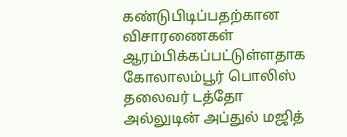கண்டுபிடிப்பதற்கான விசாரணைகள் ஆரம்பிக்கப்பட்டுள்ளதாக கோலாலம்பூர் பொலிஸ் தலைவர் டத்தோ அல்லுடின் அப்துல் மஜித்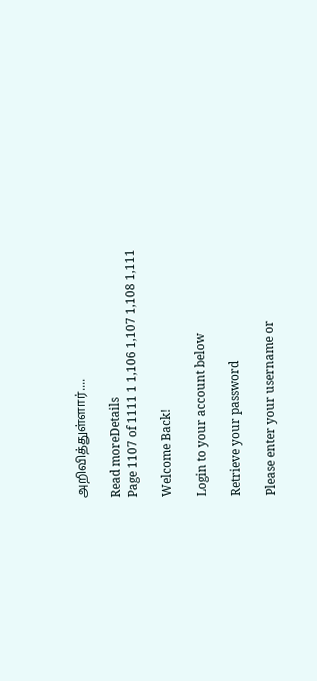அறிவித்துள்ளார்....

Read moreDetails
Page 1107 of 1111 1 1,106 1,107 1,108 1,111

Welcome Back!

Login to your account below

Retrieve your password

Please enter your username or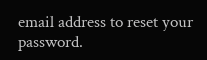email address to reset your password.